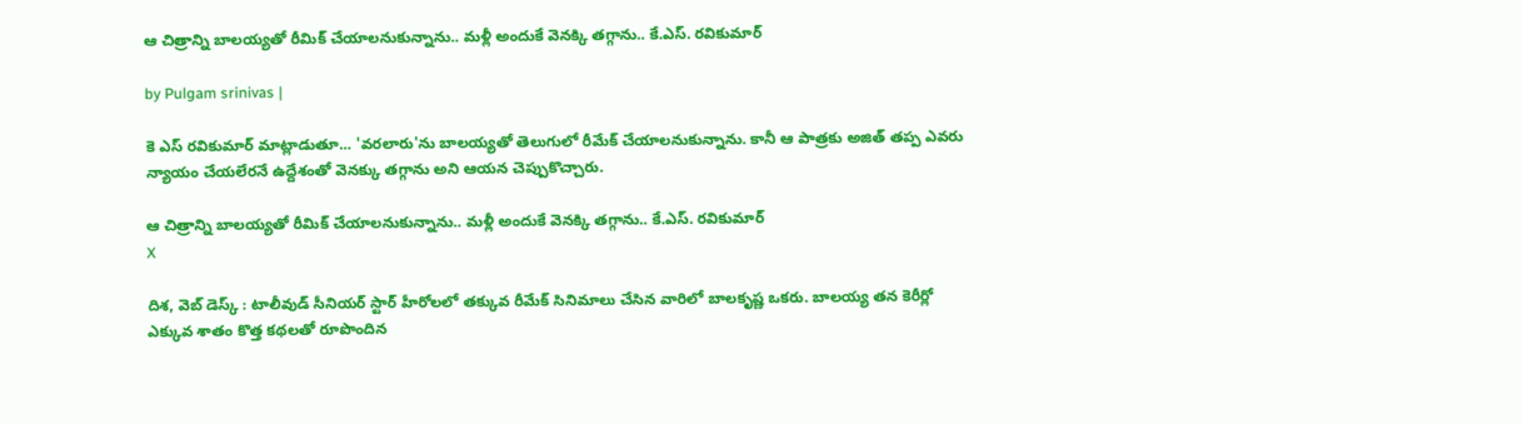ఆ చిత్రాన్ని బాలయ్యతో రీమిక్ చేయాలనుకున్నాను.. మళ్లీ అందుకే వెనక్కి తగ్గాను.. కే.ఎస్. రవికుమార్

by Pulgam srinivas |

కె ఎస్ రవికుమార్ మాట్లాడుతూ... 'వరలారు'ను బాలయ్యతో తెలుగులో రీమేక్ చేయాలనుకున్నాను. కానీ ఆ పాత్రకు అజిత్ తప్ప ఎవరు న్యాయం చేయలేరనే ఉద్దేశంతో వెనక్కు తగ్గాను అని ఆయన చెప్పుకొచ్చారు.

ఆ చిత్రాన్ని బాలయ్యతో రీమిక్ చేయాలనుకున్నాను.. మళ్లీ అందుకే వెనక్కి తగ్గాను.. కే.ఎస్. రవికుమార్
X

దిశ, వెబ్ డెస్క్ : టాలీవుడ్ సీనియర్ స్టార్ హీరోలలో తక్కువ రీమేక్ సినిమాలు చేసిన వారిలో బాలకృష్ణ ఒకరు. బాలయ్య తన కెరీర్లో ఎక్కువ శాతం కొత్త కథలతో రూపొందిన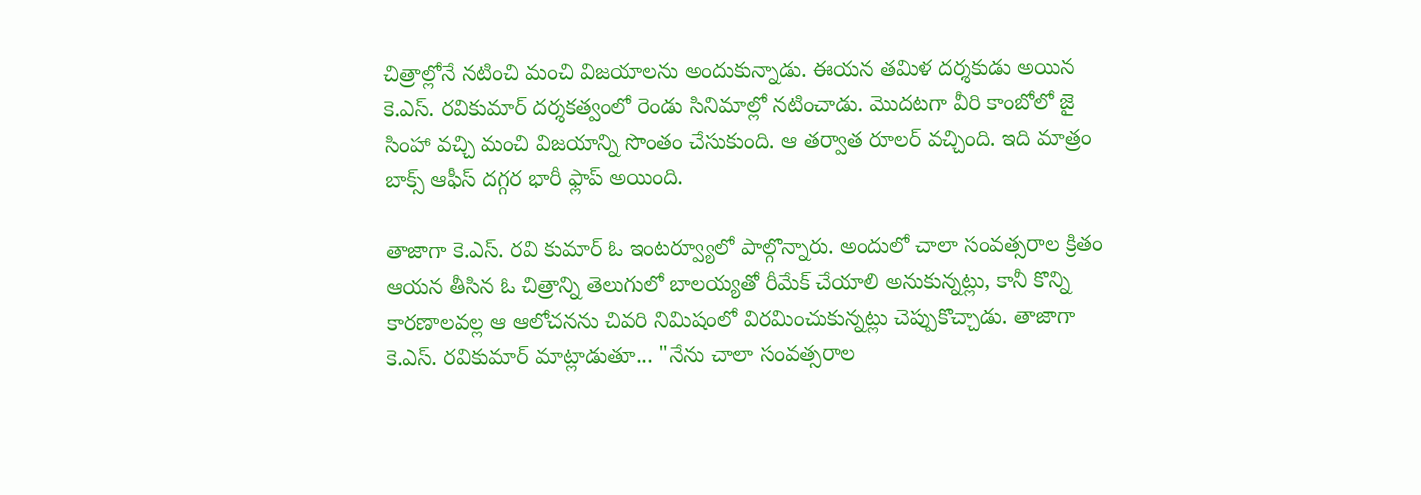చిత్రాల్లోనే నటించి మంచి విజయాలను అందుకున్నాడు. ఈయన తమిళ దర్శకుడు అయిన కె.ఎస్. రవికుమార్ దర్శకత్వంలో రెండు సినిమాల్లో నటించాడు. మొదటగా వీరి కాంబోలో జై సింహా వచ్చి మంచి విజయాన్ని సొంతం చేసుకుంది. ఆ తర్వాత రూలర్ వచ్చింది. ఇది మాత్రం బాక్స్ ఆఫీస్ దగ్గర భారీ ఫ్లాప్ అయింది.

తాజాగా కె.ఎస్. రవి కుమార్ ఓ ఇంటర్వ్యూలో పాల్గొన్నారు. అందులో చాలా సంవత్సరాల క్రితం ఆయన తీసిన ఓ చిత్రాన్ని తెలుగులో బాలయ్యతో రీమేక్ చేయాలి అనుకున్నట్లు, కానీ కొన్ని కారణాలవల్ల ఆ ఆలోచనను చివరి నిమిషంలో విరమించుకున్నట్లు చెప్పుకొచ్చాడు. తాజాగా కె.ఎస్. రవికుమార్ మాట్లాడుతూ... "నేను చాలా సంవత్సరాల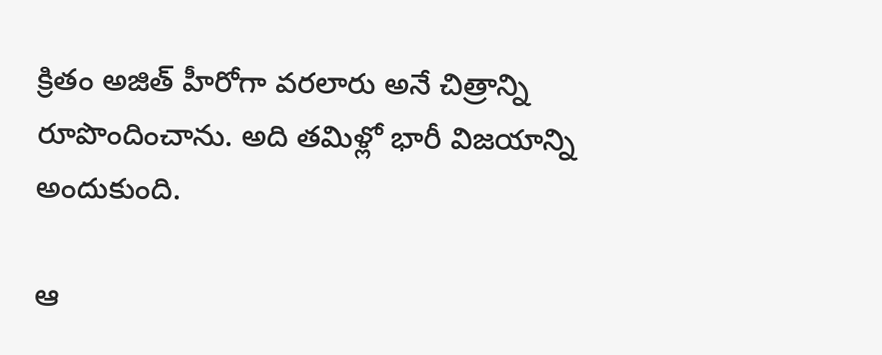క్రితం అజిత్ హీరోగా వరలారు అనే చిత్రాన్ని రూపొందించాను. అది తమిళ్లో భారీ విజయాన్ని అందుకుంది.

ఆ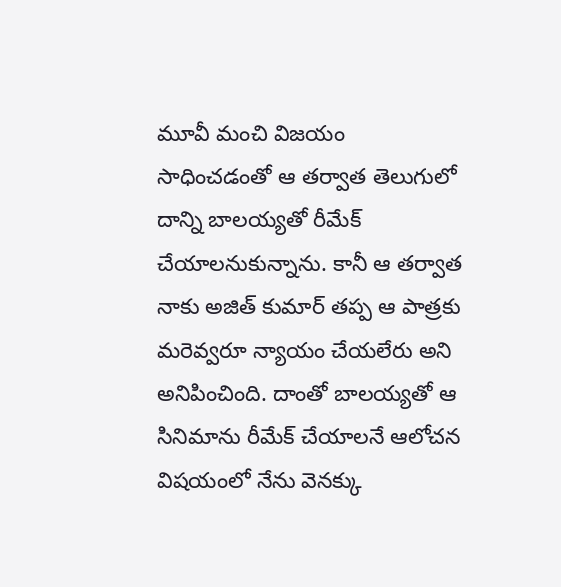మూవీ మంచి విజయం సాధించడంతో ఆ తర్వాత తెలుగులో దాన్ని బాలయ్యతో రీమేక్ చేయాలనుకున్నాను. కానీ ఆ తర్వాత నాకు అజిత్ కుమార్ తప్ప ఆ పాత్రకు మరెవ్వరూ న్యాయం చేయలేరు అని అనిపించింది. దాంతో బాలయ్యతో ఆ సినిమాను రీమేక్ చేయాలనే ఆలోచన విషయంలో నేను వెనక్కు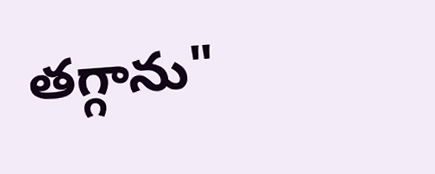తగ్గాను"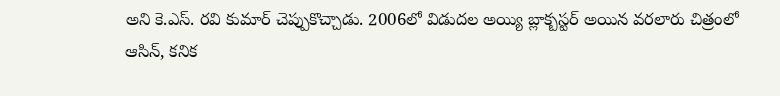అని కె.ఎస్. రవి కుమార్ చెప్పుకొచ్చాడు. 2006లో విడుదల అయ్యి బ్లాక్బస్టర్ అయిన వరలారు చిత్రంలో ఆసిన్, కనిక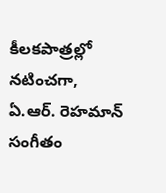కీలకపాత్రల్లో నటించగా, ఏ.ఆర్. రెహమాన్ సంగీతం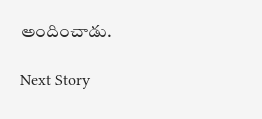అందించాడు.

Next Story